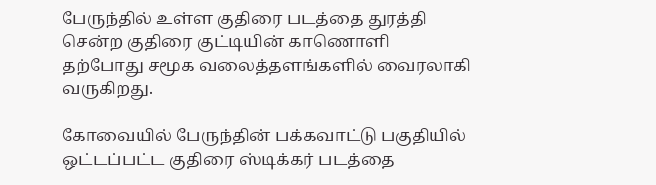பேருந்தில் உள்ள குதிரை படத்தை துரத்தி சென்ற குதிரை குட்டியின் காணொளி தற்போது சமூக வலைத்தளங்களில் வைரலாகி வருகிறது.

கோவையில் பேருந்தின் பக்கவாட்டு பகுதியில் ஒட்டப்பட்ட குதிரை ஸ்டிக்கர் படத்தை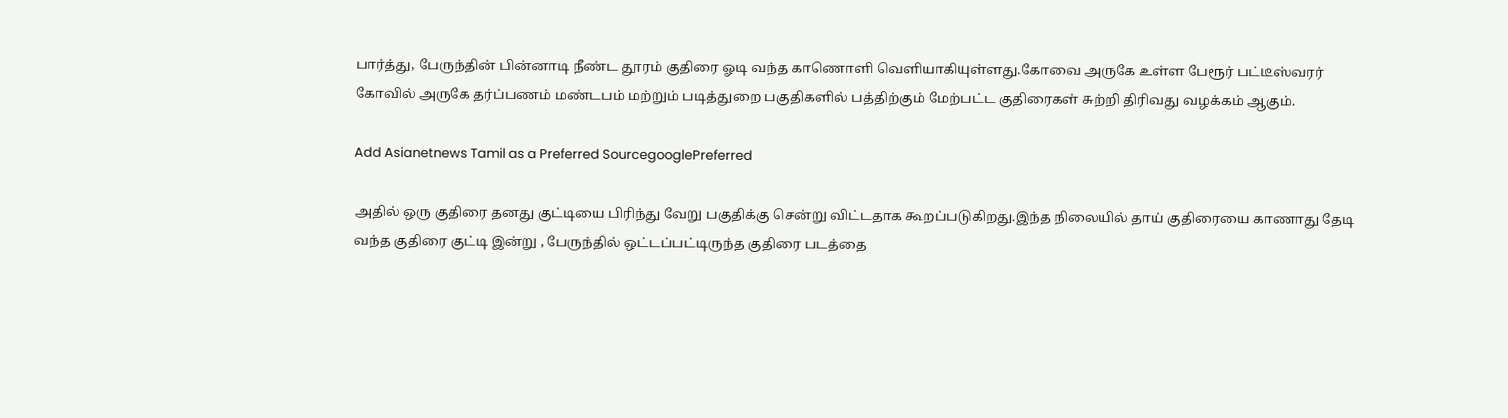பார்த்து, பேருந்தின் பின்னாடி நீண்ட தூரம் குதிரை ஓடி வந்த காணொளி வெளியாகியுள்ளது.கோவை அருகே உள்ள பேரூர் பட்டீஸ்வரர் கோவில் அருகே தர்ப்பணம் மண்டபம் மற்றும் படித்துறை பகுதிகளில் பத்திற்கும் மேற்பட்ட குதிரைகள் சுற்றி திரிவது வழக்கம் ஆகும்.

Add Asianetnews Tamil as a Preferred SourcegooglePreferred

அதில் ஒரு குதிரை தனது குட்டியை பிரிந்து வேறு பகுதிக்கு சென்று விட்டதாக கூறப்படுகிறது.இந்த நிலையில் தாய் குதிரையை காணாது தேடி வந்த குதிரை குட்டி இன்று , பேருந்தில் ஒட்டப்பட்டிருந்த குதிரை படத்தை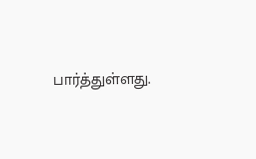பார்த்துள்ளது.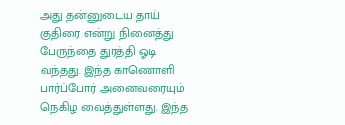அது தன்னுடைய தாய் குதிரை என்று நினைத்து பேருந்தை துரத்தி ஓடி வந்தது. இந்த காணொளி பார்ப்போர் அனைவரையும் நெகிழ வைத்துள்ளது. இந்த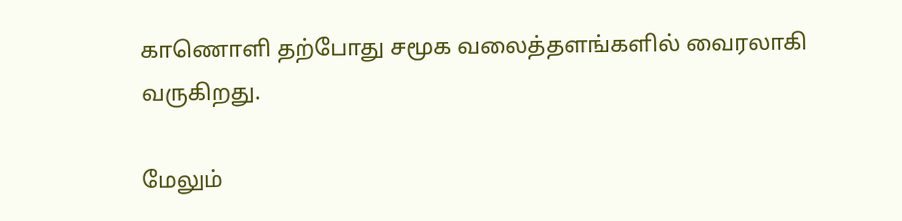காணொளி தற்போது சமூக வலைத்தளங்களில் வைரலாகி வருகிறது.

மேலும்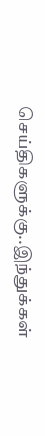செய்திகளுக்கு..இந்துக்கள்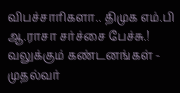விபச்சாரிகளா.. திமுக எம்.பி ஆ.ராசா சர்ச்சை பேச்சு.! வலுக்கும் கண்டனங்கள் - முதல்வர்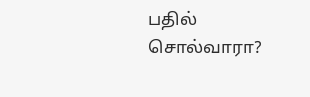பதில் சொல்வாரா?